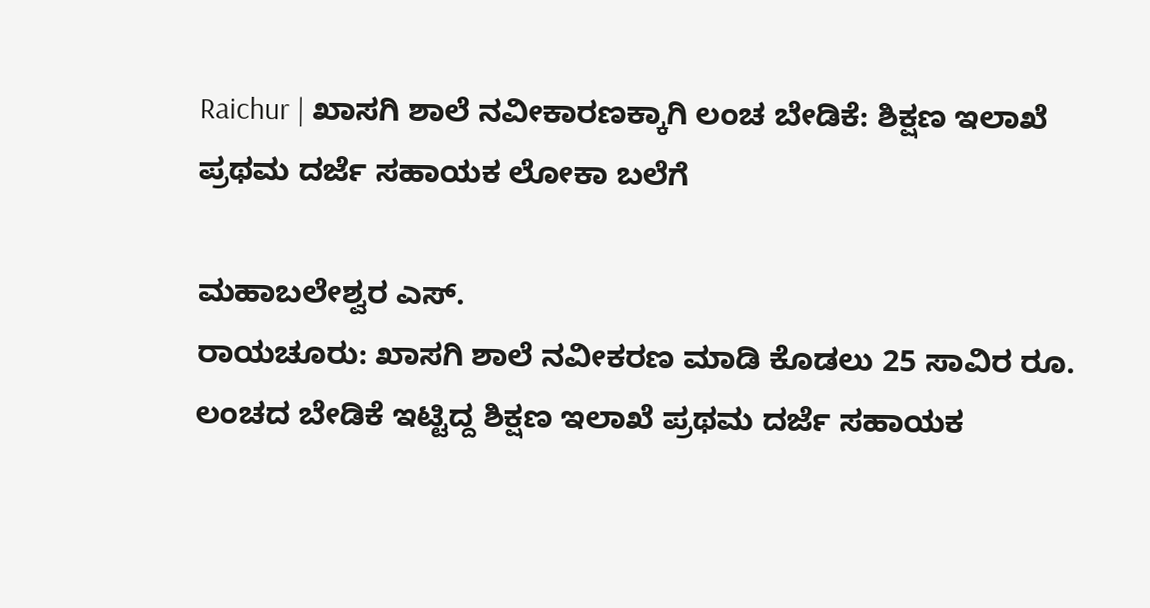Raichur | ಖಾಸಗಿ ಶಾಲೆ ನವೀಕಾರಣಕ್ಕಾಗಿ ಲಂಚ ಬೇಡಿಕೆ: ಶಿಕ್ಷಣ ಇಲಾಖೆ ಪ್ರಥಮ ದರ್ಜೆ ಸಹಾಯಕ ಲೋಕಾ ಬಲೆಗೆ

ಮಹಾಬಲೇಶ್ವರ ಎಸ್.
ರಾಯಚೂರು: ಖಾಸಗಿ ಶಾಲೆ ನವೀಕರಣ ಮಾಡಿ ಕೊಡಲು 25 ಸಾವಿರ ರೂ. ಲಂಚದ ಬೇಡಿಕೆ ಇಟ್ಟಿದ್ದ ಶಿಕ್ಷಣ ಇಲಾಖೆ ಪ್ರಥಮ ದರ್ಜೆ ಸಹಾಯಕ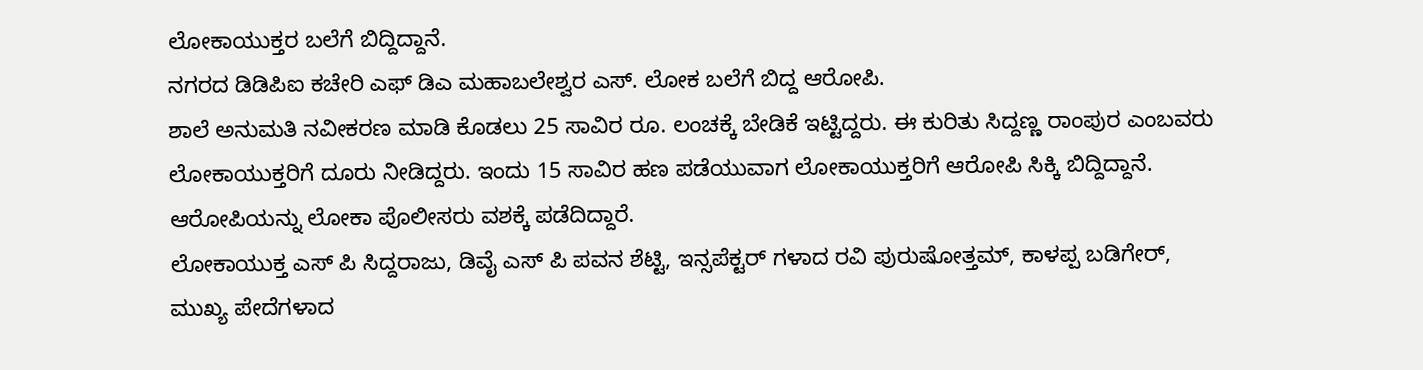ಲೋಕಾಯುಕ್ತರ ಬಲೆಗೆ ಬಿದ್ದಿದ್ದಾನೆ.
ನಗರದ ಡಿಡಿಪಿಐ ಕಚೇರಿ ಎಫ್ ಡಿಎ ಮಹಾಬಲೇಶ್ವರ ಎಸ್. ಲೋಕ ಬಲೆಗೆ ಬಿದ್ದ ಆರೋಪಿ.
ಶಾಲೆ ಅನುಮತಿ ನವೀಕರಣ ಮಾಡಿ ಕೊಡಲು 25 ಸಾವಿರ ರೂ. ಲಂಚಕ್ಕೆ ಬೇಡಿಕೆ ಇಟ್ಟಿದ್ದರು. ಈ ಕುರಿತು ಸಿದ್ದಣ್ಣ ರಾಂಪುರ ಎಂಬವರು ಲೋಕಾಯುಕ್ತರಿಗೆ ದೂರು ನೀಡಿದ್ದರು. ಇಂದು 15 ಸಾವಿರ ಹಣ ಪಡೆಯುವಾಗ ಲೋಕಾಯುಕ್ತರಿಗೆ ಆರೋಪಿ ಸಿಕ್ಕಿ ಬಿದ್ದಿದ್ದಾನೆ.
ಆರೋಪಿಯನ್ನು ಲೋಕಾ ಪೊಲೀಸರು ವಶಕ್ಕೆ ಪಡೆದಿದ್ದಾರೆ.
ಲೋಕಾಯುಕ್ತ ಎಸ್ ಪಿ ಸಿದ್ದರಾಜು, ಡಿವೈ ಎಸ್ ಪಿ ಪವನ ಶೆಟ್ಟಿ, ಇನ್ಸಪೆಕ್ಟರ್ ಗಳಾದ ರವಿ ಪುರುಷೋತ್ತಮ್, ಕಾಳಪ್ಪ ಬಡಿಗೇರ್, ಮುಖ್ಯ ಪೇದೆಗಳಾದ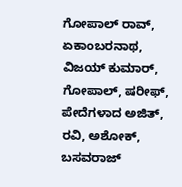ಗೋಪಾಲ್ ರಾವ್, ಏಕಾಂಬರನಾಥ, ವಿಜಯ್ ಕುಮಾರ್, ಗೋಪಾಲ್, ಷರೀಫ್, ಪೇದೆಗಳಾದ ಅಜಿತ್, ರವಿ, ಅಶೋಕ್, ಬಸವರಾಜ್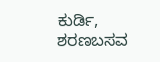ಕುರ್ಡಿ, ಶರಣಬಸವ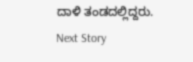ದಾಳಿ ತಂಡದಲ್ಲಿದ್ದರು.
Next Story